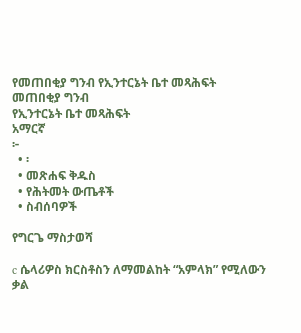የመጠበቂያ ግንብ የኢንተርኔት ቤተ መጻሕፍት
መጠበቂያ ግንብ
የኢንተርኔት ቤተ መጻሕፍት
አማርኛ
፦
  • ፡
  • መጽሐፍ ቅዱስ
  • የሕትመት ውጤቶች
  • ስብሰባዎች

የግርጌ ማስታወሻ

c ሴላሪዎስ ክርስቶስን ለማመልከት “አምላክ” የሚለውን ቃል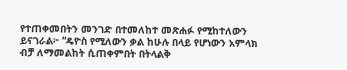የተጠቀመበትን መንገድ በተመለከተ መጽሐፉ የሚከተለውን ይናገራል፦ “ዴዮስ የሚለውን ቃል ከሁሉ በላይ የሆነውን አምላክ ብቻ ለማመልከት ሲጠቀምበት በትላልቅ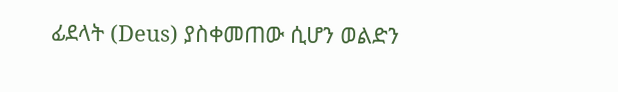ፊደላት (Deus) ያስቀመጠው ሲሆን ወልድን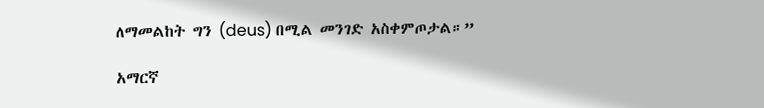ለማመልከት ግን (deus) በሚል መንገድ አስቀምጦታል።”

አማርኛ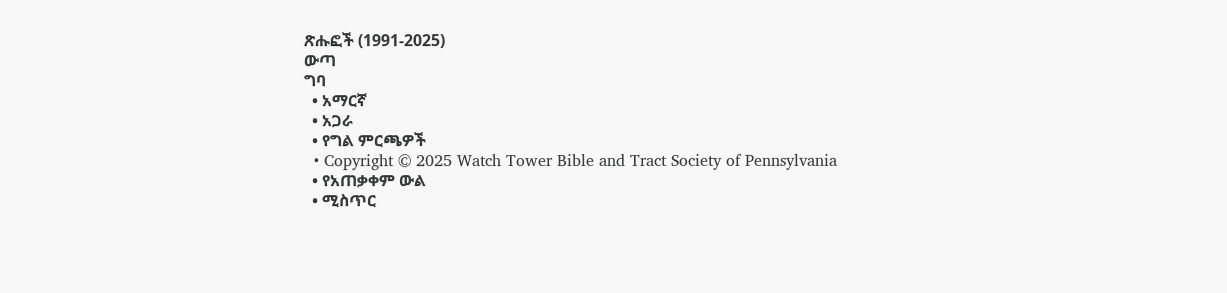ጽሑፎች (1991-2025)
ውጣ
ግባ
  • አማርኛ
  • አጋራ
  • የግል ምርጫዎች
  • Copyright © 2025 Watch Tower Bible and Tract Society of Pennsylvania
  • የአጠቃቀም ውል
  • ሚስጥር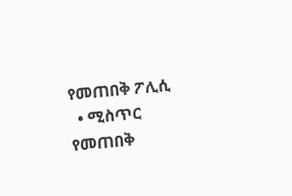የመጠበቅ ፖሊሲ
  • ሚስጥር የመጠበቅ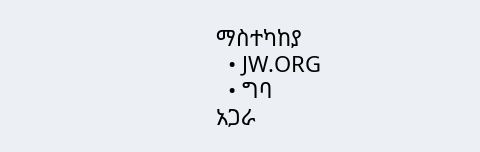ማስተካከያ
  • JW.ORG
  • ግባ
አጋራ